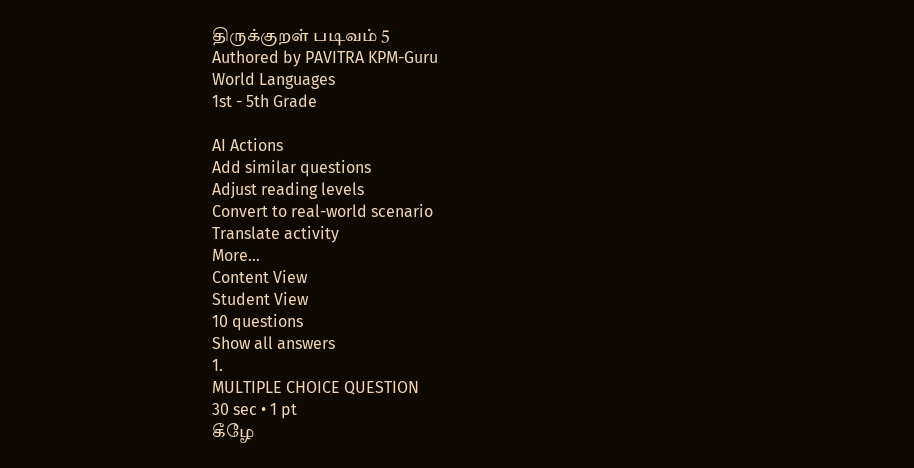திருக்குறள் படிவம் 5
Authored by PAVITRA KPM-Guru
World Languages
1st - 5th Grade

AI Actions
Add similar questions
Adjust reading levels
Convert to real-world scenario
Translate activity
More...
Content View
Student View
10 questions
Show all answers
1.
MULTIPLE CHOICE QUESTION
30 sec • 1 pt
கீழே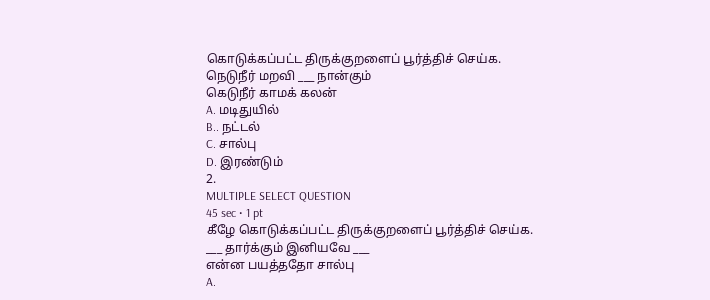கொடுக்கப்பட்ட திருக்குறளைப் பூர்த்திச் செய்க.
நெடுநீர் மறவி ___ நான்கும்
கெடுநீர் காமக் கலன்
A. மடிதுயில்
B.. நட்டல்
C. சால்பு
D. இரண்டும்
2.
MULTIPLE SELECT QUESTION
45 sec • 1 pt
கீழே கொடுக்கப்பட்ட திருக்குறளைப் பூர்த்திச் செய்க.
___ தார்க்கும் இனியவே ___
என்ன பயத்ததோ சால்பு
A.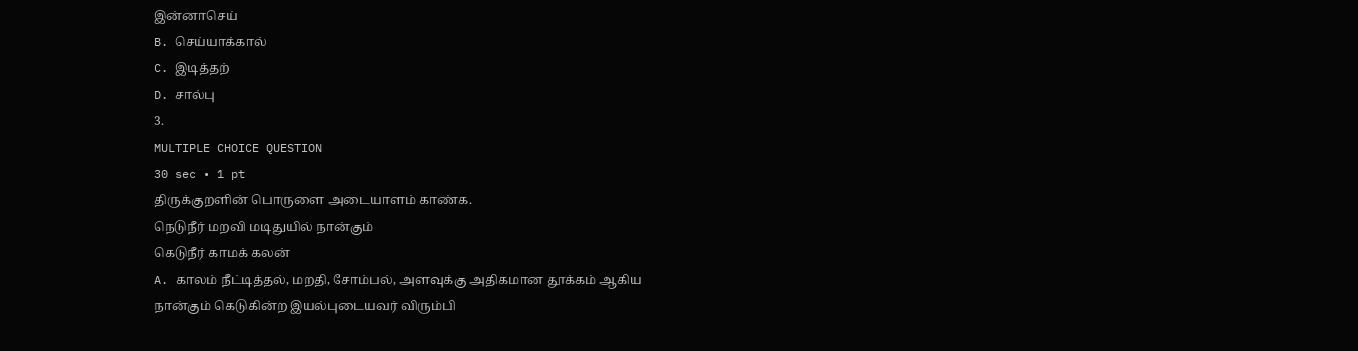இன்னாசெய்
B. செய்யாக்கால்
C. இடித்தற்
D. சால்பு
3.
MULTIPLE CHOICE QUESTION
30 sec • 1 pt
திருக்குறளின் பொருளை அடையாளம் காண்க.
நெடுநீர் மறவி மடிதுயில் நான்கும்
கெடுநீர் காமக் கலன்
A. காலம் நீட்டித்தல், மறதி, சோம்பல், அளவுக்கு அதிகமான தூக்கம் ஆகிய
நான்கும் கெடுகின்ற இயல்புடையவர் விரும்பி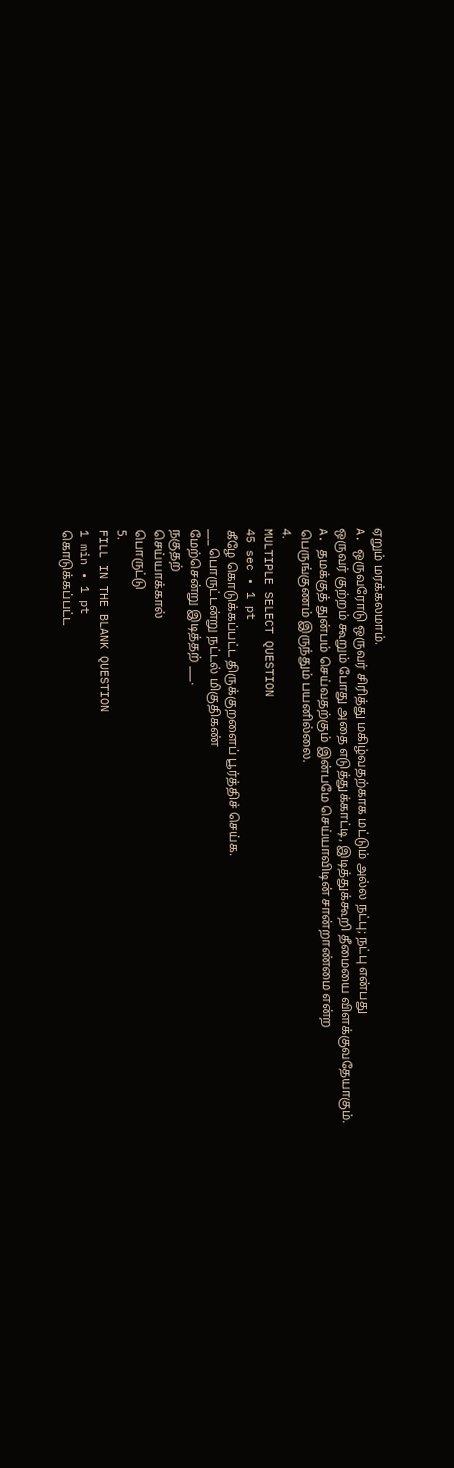ஏறும் மரக்கலமாம்.
A. ஒருவரோடு ஒருவர் சிரித்து மகிழ்வதற்காக மட்டும் அல்ல நட்பு; நட்பு என்பது
ஒருவர் குற்றம் கூறும் போது அதை எடுத்துக்காட்டி, இடித்துக்கூறி தீமையை விளக்குவதேயாகும்.
A. தமக்குத் துன்பம் செய்வதற்கும் இன்பமே செய்யாவிடின் சான்றாண்மை என்ற
பெருங்குணம் இருந்தும் பயனில்லை.
4.
MULTIPLE SELECT QUESTION
45 sec • 1 pt
கீழே கொடுக்கப்பட்ட திருக்குறளைப் பூர்த்திச் செய்க.
___ பொருட்டன்று நட்டல் மிகுதிகண்
மேற்சென்று இடித்தற் ___.
நகுதற்
செய்யாக்கால்
பொருட்டு
5.
FILL IN THE BLANK QUESTION
1 min • 1 pt
கொடுக்கப்பட்ட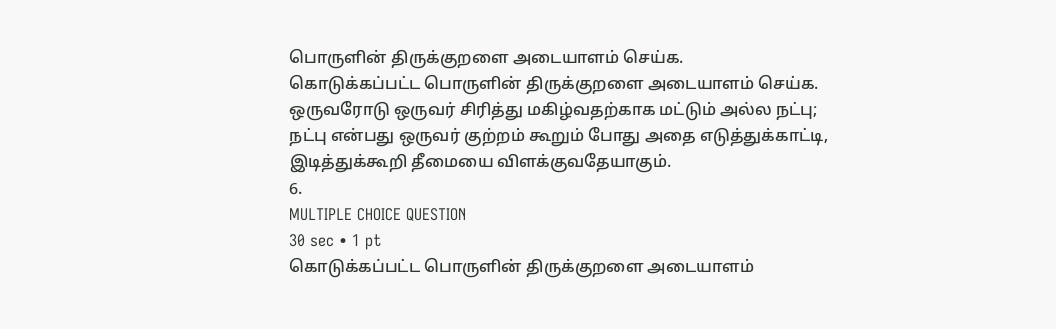பொருளின் திருக்குறளை அடையாளம் செய்க.
கொடுக்கப்பட்ட பொருளின் திருக்குறளை அடையாளம் செய்க.
ஒருவரோடு ஒருவர் சிரித்து மகிழ்வதற்காக மட்டும் அல்ல நட்பு; நட்பு என்பது ஒருவர் குற்றம் கூறும் போது அதை எடுத்துக்காட்டி, இடித்துக்கூறி தீமையை விளக்குவதேயாகும்.
6.
MULTIPLE CHOICE QUESTION
30 sec • 1 pt
கொடுக்கப்பட்ட பொருளின் திருக்குறளை அடையாளம்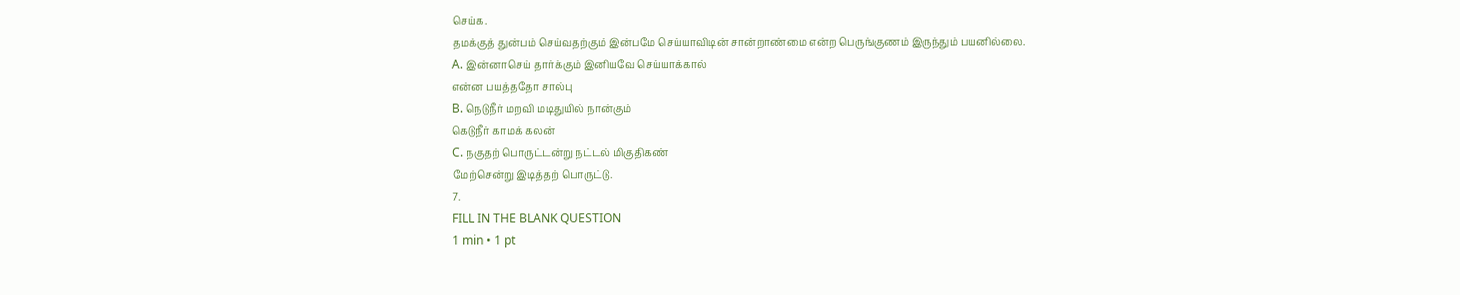செய்க.
தமக்குத் துன்பம் செய்வதற்கும் இன்பமே செய்யாவிடின் சான்றாண்மை என்ற பெருங்குணம் இருந்தும் பயனில்லை.
A. இன்னாசெய் தார்க்கும் இனியவே செய்யாக்கால்
என்ன பயத்ததோ சால்பு
B. நெடுநீர் மறவி மடிதுயில் நான்கும்
கெடுநீர் காமக் கலன்
C. நகுதற் பொருட்டன்று நட்டல் மிகுதிகண்
மேற்சென்று இடித்தற் பொருட்டு.
7.
FILL IN THE BLANK QUESTION
1 min • 1 pt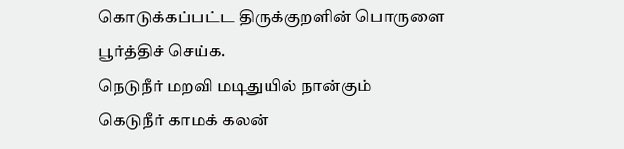கொடுக்கப்பட்ட திருக்குறளின் பொருளை பூர்த்திச் செய்க.
நெடுநீர் மறவி மடிதுயில் நான்கும்
கெடுநீர் காமக் கலன்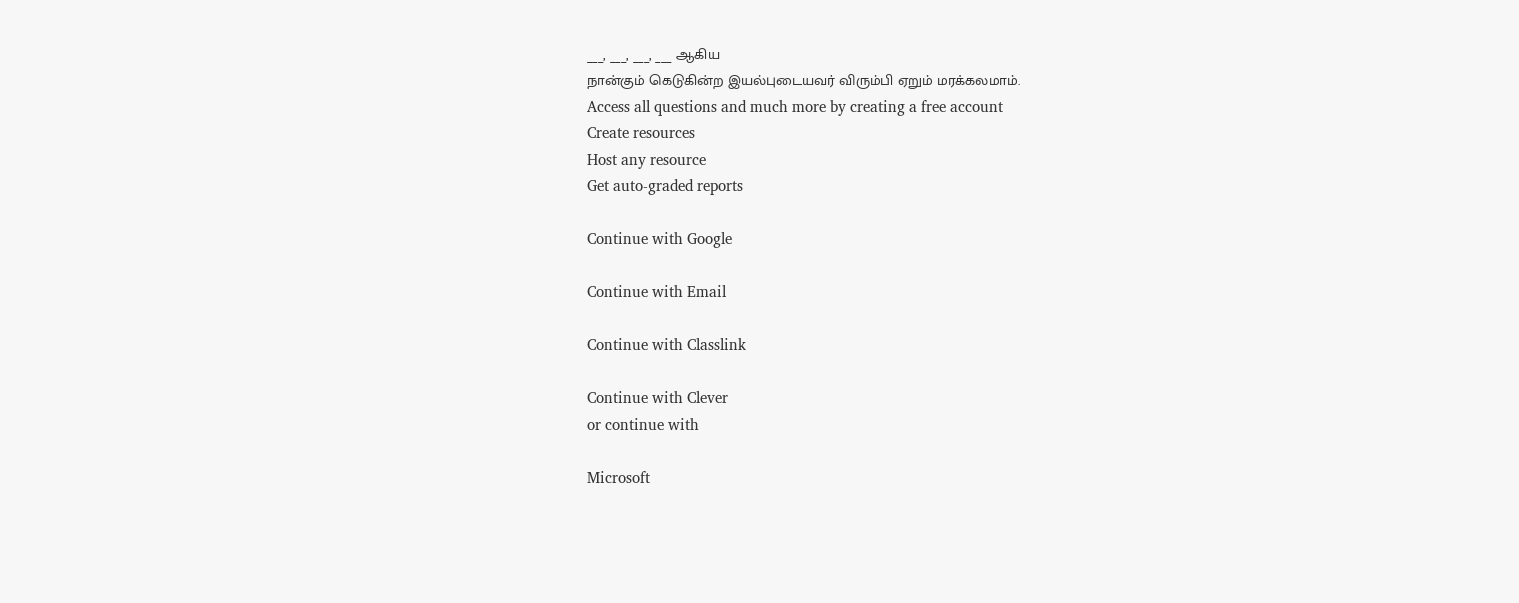___, ___, ___, ___ ஆகிய
நான்கும் கெடுகின்ற இயல்புடையவர் விரும்பி ஏறும் மரக்கலமாம்.
Access all questions and much more by creating a free account
Create resources
Host any resource
Get auto-graded reports

Continue with Google

Continue with Email

Continue with Classlink

Continue with Clever
or continue with

Microsoft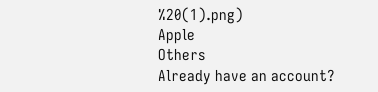%20(1).png)
Apple
Others
Already have an account?